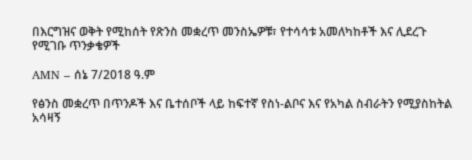በእርግዝና ወቅት የሚከሰት የጽንስ መቋረጥ መንስኤዎቹ፣ የተሳሳቱ አመለካከቶች እና ሊደረጉ የሚገቡ ጥንቃቄዎች

AMN – ሰኔ 7/2018 ዓ.ም

የፅንስ መቋረጥ በጥንዶች እና ቤተሰቦች ላይ ከፍተኛ የስነ-ልቦና እና የአካል ስብራትን የሚያስከትል አሳዛኝ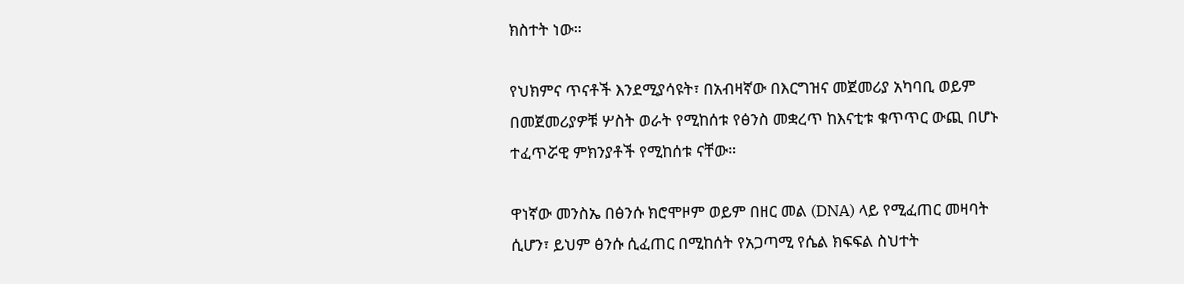ክስተት ነው።

የህክምና ጥናቶች እንደሚያሳዩት፣ በአብዛኛው በእርግዝና መጀመሪያ አካባቢ ወይም በመጀመሪያዎቹ ሦስት ወራት የሚከሰቱ የፅንስ መቋረጥ ከእናቲቱ ቁጥጥር ውጪ በሆኑ ተፈጥሯዊ ምክንያቶች የሚከሰቱ ናቸው።

ዋነኛው መንስኤ በፅንሱ ክሮሞዞም ወይም በዘር መል (DNA) ላይ የሚፈጠር መዛባት ሲሆን፣ ይህም ፅንሱ ሲፈጠር በሚከሰት የአጋጣሚ የሴል ክፍፍል ስህተት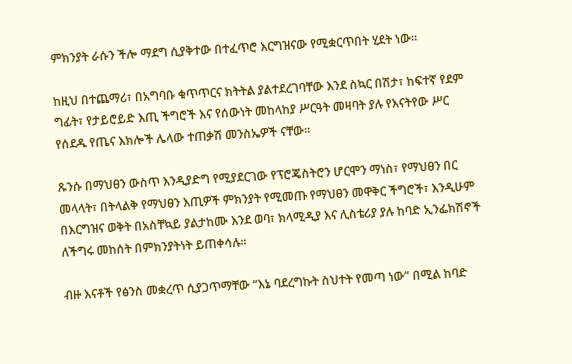ምክንያት ራሱን ችሎ ማደግ ሲያቅተው በተፈጥሮ እርግዝናው የሚቋርጥበት ሂደት ነው።

ከዚህ በተጨማሪ፣ በአግባቡ ቁጥጥርና ክትትል ያልተደረገባቸው እንደ ስኳር በሽታ፣ ከፍተኛ የደም ግፊት፣ የታይሮይድ እጢ ችግሮች እና የሰውነት መከላከያ ሥርዓት መዛባት ያሉ የእናትየው ሥር የሰደዱ የጤና እክሎች ሌላው ተጠቃሽ መንስኤዎች ናቸው።

ጹንሱ በማህፀን ውስጥ እንዲያድግ የሚያደርገው የፕሮጄስትሮን ሆርሞን ማነስ፣ የማህፀን በር መላላት፣ በትላልቅ የማህፀን እጢዎች ምክንያት የሚመጡ የማህፀን መዋቅር ችግሮች፣ እንዲሁም በእርግዝና ወቅት በአስቸኳይ ያልታከሙ እንደ ወባ፣ ክላሚዲያ እና ሊስቴሪያ ያሉ ከባድ ኢንፌክሽኖች ለችግሩ መከሰት በምክንያትነት ይጠቀሳሉ።

ብዙ እናቶች የፅንስ መቋረጥ ሲያጋጥማቸው “እኔ ባደረግኩት ስህተት የመጣ ነው” በሚል ከባድ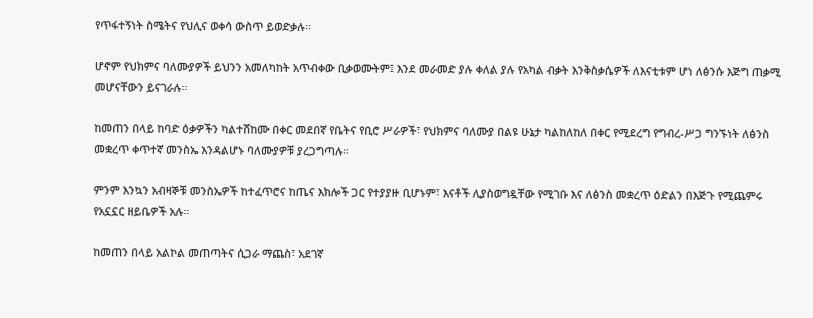የጥፋተኝነት ስሜትና የህሊና ወቀሳ ውስጥ ይወድቃሉ።

ሆኖም የህክምና ባለሙያዎች ይህንን አመለካከት አጥብቀው ቢቃወሙትም፤ እንደ መራመድ ያሉ ቀለል ያሉ የአካል ብቃት እንቅስቃሴዎች ለእናቲቱም ሆነ ለፅንሱ እጅግ ጠቃሚ መሆናቸውን ይናገራሉ።

ከመጠን በላይ ከባድ ዕቃዎችን ካልተሸከሙ በቀር መደበኛ የቤትና የቢሮ ሥራዎች፣ የህክምና ባለሙያ በልዩ ሁኔታ ካልከለከለ በቀር የሚደረግ የግብረ-ሥጋ ግንኙነት ለፅንስ መቋረጥ ቀጥተኛ መንስኤ እንዳልሆኑ ባለሙያዎቹ ያረጋግጣሉ።

ምንም እንኳን አብዛኞቹ መንስኤዎች ከተፈጥሮና ከጤና እክሎች ጋር የተያያዙ ቢሆኑም፣ እናቶች ሊያስወግዷቸው የሚገቡ እና ለፅንስ መቋረጥ ዕድልን በእጅጉ የሚጨምሩ የአኗኗር ዘይቤዎች አሉ።

ከመጠን በላይ አልኮል መጠጣትና ሲጋራ ማጨስ፣ አደገኛ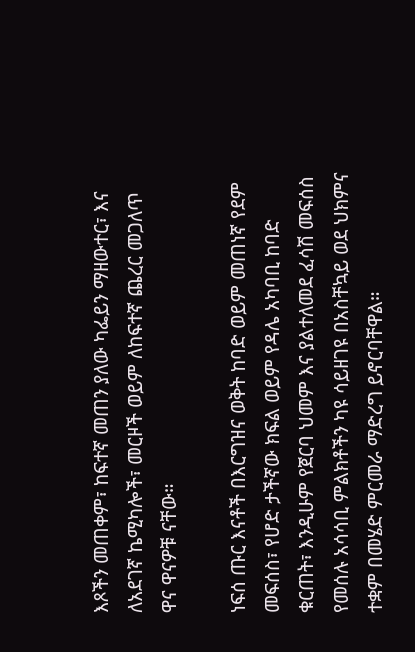እጾችን መጠቀም፣ ከፍተኛ መጠን ያለው ካፌይን ማዘውተር፣ እና ለአደገኛ ኬሚካሎች፣ መርዞች ወይም ለከፍተኛ ጨረር መጋለጥ ዋና ዋናዎቹ ናቸው።

ነፍሰ ጡር እናቶች በእርግዝና ወቅት ከባድ ወይም መጠነኛ የደም መፍሰስ፣ የሆድ ታችኛው ክፍል ወይም የዳሌ አካባቢ ከባድ ቁርጠት፣ እንዲሁም የጀርባ ህመም እና ያልተለመደ ፈሳሽ መፍሰስ የመሰሉ አሳሳቢ ምልክቶችን ካዩ ሳይዘገዩ በአስቸኳይ ወደ ህክምና ተቋም በመሄድ ምርመራ ማድረግ ይኖርባቸዋል።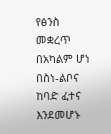የፅንስ መቋረጥ በአካልም ሆነ በስነ-ልቦና ከባድ ፈተና እንደመሆኑ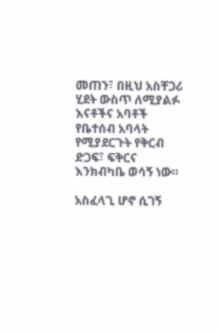መጠን፣ በዚህ አስቸጋሪ ሂደት ውስጥ ለሚያልፉ እናቶችና አባቶች የቤተሰብ አባላት የሚያደርጉት የቅርብ ድጋፍ፣ ፍቅርና እንክብካቤ ወሳኝ ነው።

አስፈላጊ ሆኖ ሲገኝ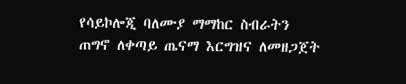የሳይኮሎጂ ባለሙያ ማማከር ስብራትን ጠግኖ ለቀጣይ ጤናማ እርግዝና ለመዘጋጀት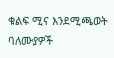ቁልፍ ሚና እንደሚጫወት ባለሙያዎች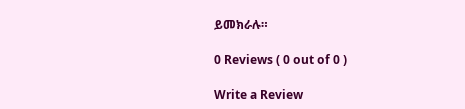ይመክራሉ።

0 Reviews ( 0 out of 0 )

Write a Review